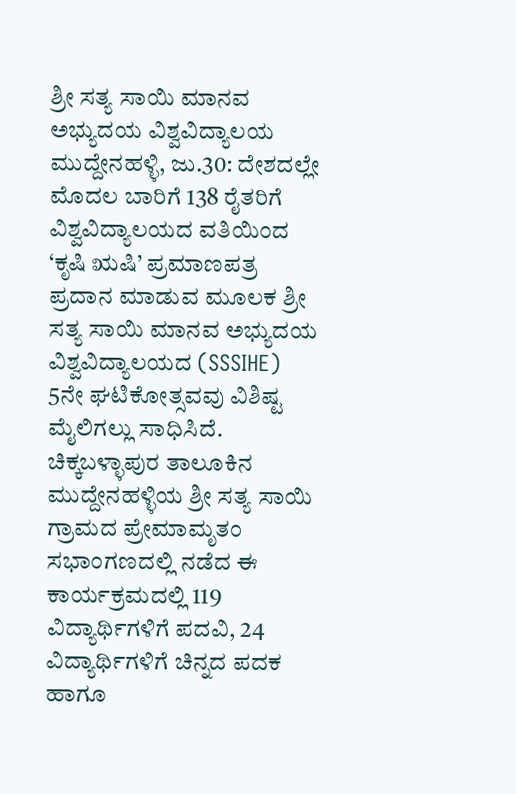ಶ್ರೀ ಸತ್ಯ ಸಾಯಿ ಮಾನವ ಅಭ್ಯುದಯ ವಿಶ್ವವಿದ್ಯಾಲಯ
ಮುದ್ದೇನಹಳ್ಳಿ, ಜು.30: ದೇಶದಲ್ಲೇ ಮೊದಲ ಬಾರಿಗೆ 138 ರೈತರಿಗೆ ವಿಶ್ವವಿದ್ಯಾಲಯದ ವತಿಯಿಂದ ‘ಕೃಷಿ ಋಷಿ’ ಪ್ರಮಾಣಪತ್ರ ಪ್ರದಾನ ಮಾಡುವ ಮೂಲಕ ಶ್ರೀ ಸತ್ಯ ಸಾಯಿ ಮಾನವ ಅಭ್ಯುದಯ ವಿಶ್ವವಿದ್ಯಾಲಯದ (SSSIHE) 5ನೇ ಘಟಿಕೋತ್ಸವವು ವಿಶಿಷ್ಟ ಮೈಲಿಗಲ್ಲು ಸಾಧಿಸಿದೆ.
ಚಿಕ್ಕಬಳ್ಳಾಪುರ ತಾಲೂಕಿನ ಮುದ್ದೇನಹಳ್ಳಿಯ ಶ್ರೀ ಸತ್ಯ ಸಾಯಿ ಗ್ರಾಮದ ಪ್ರೇಮಾಮೃತಂ ಸಭಾಂಗಣದಲ್ಲಿ ನಡೆದ ಈ ಕಾರ್ಯಕ್ರಮದಲ್ಲಿ 119 ವಿದ್ಯಾರ್ಥಿಗಳಿಗೆ ಪದವಿ, 24 ವಿದ್ಯಾರ್ಥಿಗಳಿಗೆ ಚಿನ್ನದ ಪದಕ ಹಾಗೂ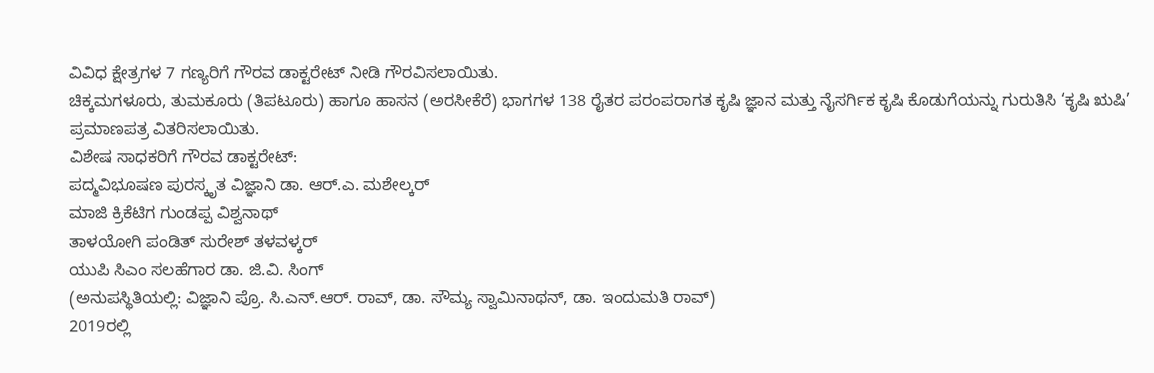ವಿವಿಧ ಕ್ಷೇತ್ರಗಳ 7 ಗಣ್ಯರಿಗೆ ಗೌರವ ಡಾಕ್ಟರೇಟ್ ನೀಡಿ ಗೌರವಿಸಲಾಯಿತು.
ಚಿಕ್ಕಮಗಳೂರು, ತುಮಕೂರು (ತಿಪಟೂರು) ಹಾಗೂ ಹಾಸನ (ಅರಸೀಕೆರೆ) ಭಾಗಗಳ 138 ರೈತರ ಪರಂಪರಾಗತ ಕೃಷಿ ಜ್ಞಾನ ಮತ್ತು ನೈಸರ್ಗಿಕ ಕೃಷಿ ಕೊಡುಗೆಯನ್ನು ಗುರುತಿಸಿ ‘ಕೃಷಿ ಋಷಿ’ ಪ್ರಮಾಣಪತ್ರ ವಿತರಿಸಲಾಯಿತು.
ವಿಶೇಷ ಸಾಧಕರಿಗೆ ಗೌರವ ಡಾಕ್ಟರೇಟ್:
ಪದ್ಮವಿಭೂಷಣ ಪುರಸ್ಕೃತ ವಿಜ್ಞಾನಿ ಡಾ. ಆರ್.ಎ. ಮಶೇಲ್ಕರ್
ಮಾಜಿ ಕ್ರಿಕೆಟಿಗ ಗುಂಡಪ್ಪ ವಿಶ್ವನಾಥ್
ತಾಳಯೋಗಿ ಪಂಡಿತ್ ಸುರೇಶ್ ತಳವಳ್ಕರ್
ಯುಪಿ ಸಿಎಂ ಸಲಹೆಗಾರ ಡಾ. ಜಿ.ವಿ. ಸಿಂಗ್
(ಅನುಪಸ್ಥಿತಿಯಲ್ಲಿ: ವಿಜ್ಞಾನಿ ಪ್ರೊ. ಸಿ.ಎನ್.ಆರ್. ರಾವ್, ಡಾ. ಸೌಮ್ಯ ಸ್ವಾಮಿನಾಥನ್, ಡಾ. ಇಂದುಮತಿ ರಾವ್)
2019ರಲ್ಲಿ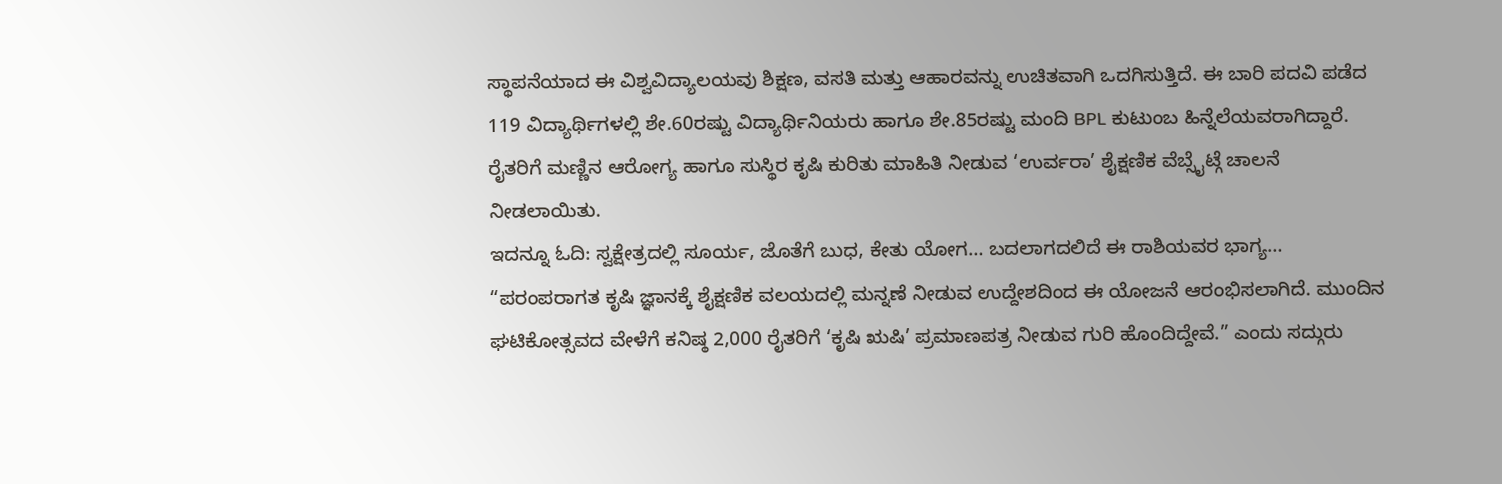ಸ್ಥಾಪನೆಯಾದ ಈ ವಿಶ್ವವಿದ್ಯಾಲಯವು ಶಿಕ್ಷಣ, ವಸತಿ ಮತ್ತು ಆಹಾರವನ್ನು ಉಚಿತವಾಗಿ ಒದಗಿಸುತ್ತಿದೆ. ಈ ಬಾರಿ ಪದವಿ ಪಡೆದ 119 ವಿದ್ಯಾರ್ಥಿಗಳಲ್ಲಿ ಶೇ.60ರಷ್ಟು ವಿದ್ಯಾರ್ಥಿನಿಯರು ಹಾಗೂ ಶೇ.85ರಷ್ಟು ಮಂದಿ BPL ಕುಟುಂಬ ಹಿನ್ನೆಲೆಯವರಾಗಿದ್ದಾರೆ. ರೈತರಿಗೆ ಮಣ್ಣಿನ ಆರೋಗ್ಯ ಹಾಗೂ ಸುಸ್ಥಿರ ಕೃಷಿ ಕುರಿತು ಮಾಹಿತಿ ನೀಡುವ ‘ಉರ್ವರಾ’ ಶೈಕ್ಷಣಿಕ ವೆಬ್ಸೈಟ್ಗೆ ಚಾಲನೆ ನೀಡಲಾಯಿತು.
ಇದನ್ನೂ ಓದಿ: ಸ್ವಕ್ಷೇತ್ರದಲ್ಲಿ ಸೂರ್ಯ, ಜೊತೆಗೆ ಬುಧ, ಕೇತು ಯೋಗ… ಬದಲಾಗದಲಿದೆ ಈ ರಾಶಿಯವರ ಭಾಗ್ಯ…
“ಪರಂಪರಾಗತ ಕೃಷಿ ಜ್ಞಾನಕ್ಕೆ ಶೈಕ್ಷಣಿಕ ವಲಯದಲ್ಲಿ ಮನ್ನಣೆ ನೀಡುವ ಉದ್ದೇಶದಿಂದ ಈ ಯೋಜನೆ ಆರಂಭಿಸಲಾಗಿದೆ. ಮುಂದಿನ ಘಟಿಕೋತ್ಸವದ ವೇಳೆಗೆ ಕನಿಷ್ಠ 2,000 ರೈತರಿಗೆ ‘ಕೃಷಿ ಋಷಿ’ ಪ್ರಮಾಣಪತ್ರ ನೀಡುವ ಗುರಿ ಹೊಂದಿದ್ದೇವೆ.” ಎಂದು ಸದ್ಗುರು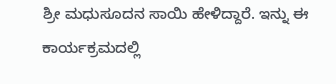ಶ್ರೀ ಮಧುಸೂದನ ಸಾಯಿ ಹೇಳಿದ್ದಾರೆ. ಇನ್ನು ಈ ಕಾರ್ಯಕ್ರಮದಲ್ಲಿ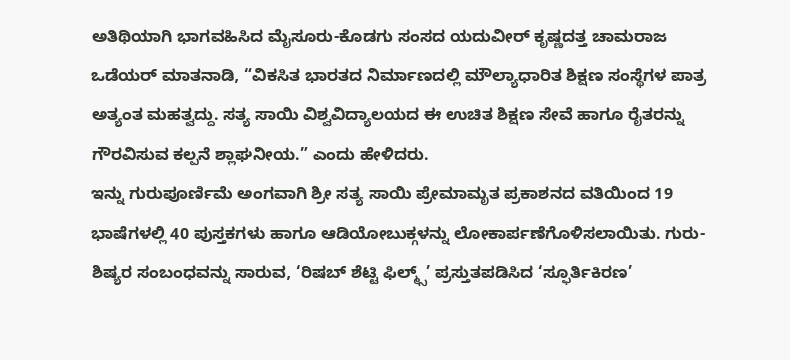ಅತಿಥಿಯಾಗಿ ಭಾಗವಹಿಸಿದ ಮೈಸೂರು-ಕೊಡಗು ಸಂಸದ ಯದುವೀರ್ ಕೃಷ್ಣದತ್ತ ಚಾಮರಾಜ ಒಡೆಯರ್ ಮಾತನಾಡಿ, “ವಿಕಸಿತ ಭಾರತದ ನಿರ್ಮಾಣದಲ್ಲಿ ಮೌಲ್ಯಾಧಾರಿತ ಶಿಕ್ಷಣ ಸಂಸ್ಥೆಗಳ ಪಾತ್ರ ಅತ್ಯಂತ ಮಹತ್ವದ್ದು. ಸತ್ಯ ಸಾಯಿ ವಿಶ್ವವಿದ್ಯಾಲಯದ ಈ ಉಚಿತ ಶಿಕ್ಷಣ ಸೇವೆ ಹಾಗೂ ರೈತರನ್ನು ಗೌರವಿಸುವ ಕಲ್ಪನೆ ಶ್ಲಾಘನೀಯ.” ಎಂದು ಹೇಳಿದರು.
ಇನ್ನು ಗುರುಪೂರ್ಣಿಮೆ ಅಂಗವಾಗಿ ಶ್ರೀ ಸತ್ಯ ಸಾಯಿ ಪ್ರೇಮಾಮೃತ ಪ್ರಕಾಶನದ ವತಿಯಿಂದ 19 ಭಾಷೆಗಳಲ್ಲಿ 40 ಪುಸ್ತಕಗಳು ಹಾಗೂ ಆಡಿಯೋಬುಕ್ಗಳನ್ನು ಲೋಕಾರ್ಪಣೆಗೊಳಿಸಲಾಯಿತು. ಗುರು-ಶಿಷ್ಯರ ಸಂಬಂಧವನ್ನು ಸಾರುವ, ‘ರಿಷಬ್ ಶೆಟ್ಟಿ ಫಿಲ್ಮ್ಸ್’ ಪ್ರಸ್ತುತಪಡಿಸಿದ ‘ಸ್ಫೂರ್ತಿಕಿರಣ’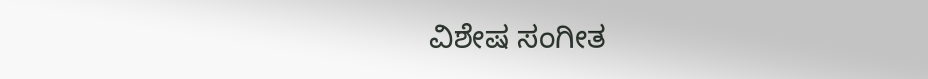ವಿಶೇಷ ಸಂಗೀತ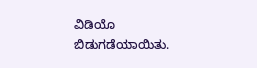ವಿಡಿಯೊ ಬಿಡುಗಡೆಯಾಯಿತು.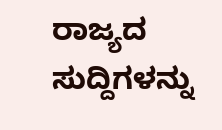ರಾಜ್ಯದ ಸುದ್ದಿಗಳನ್ನು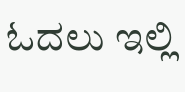ಓದಲು ಇಲ್ಲಿ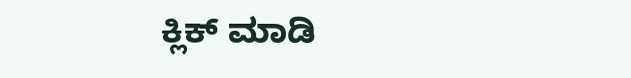ಕ್ಲಿಕ್ ಮಾಡಿ